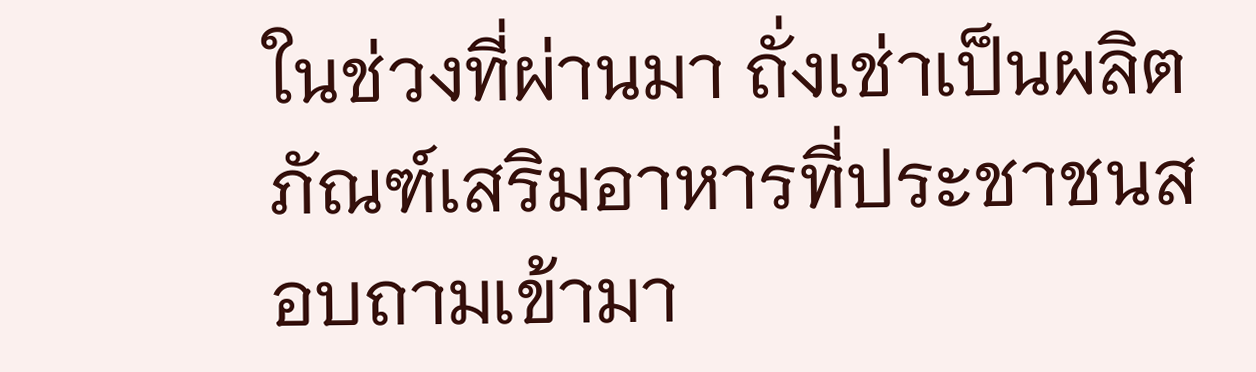ในช่วงที่ผ่านมา ถั่งเช่าเป็นผลิตภัณฑ์เสริมอาหารที่ประชาชนสอบถามเข้ามา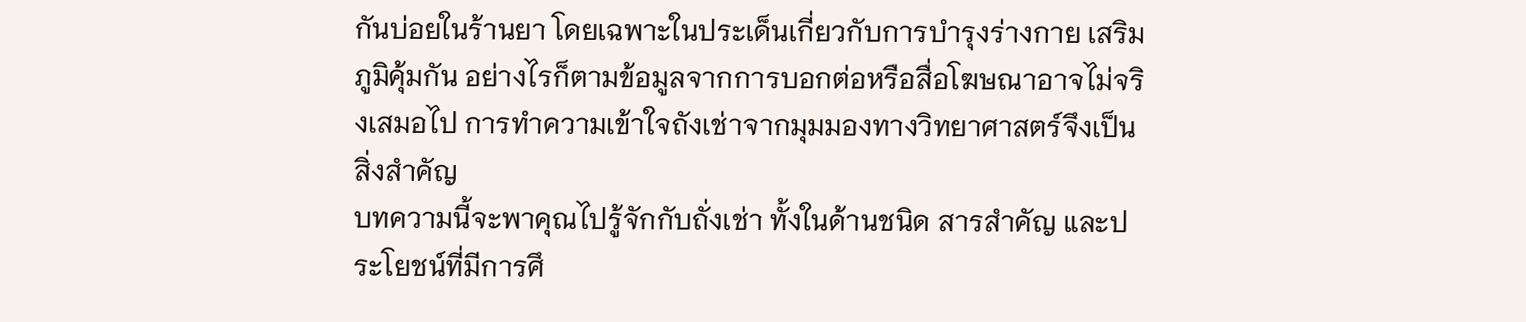กันบ่อยในร้านยา โดยเฉพาะในประเด็นเกี่ยวกับการบำรุงร่างกาย เสริมภูมิคุ้มกัน อย่างไรก็ตามข้อมูลจากการบอกต่อหรือสื่อโฆษณาอาจไม่จริงเสมอไป การทำความเข้าใจถังเช่าจากมุมมองทางวิทยาศาสตร์จึงเป็นสิ่งสำคัญ
บทความนี้จะพาคุณไปรู้จักกับถั่งเช่า ทั้งในด้านชนิด สารสำคัญ และประโยชน์ที่มีการศึ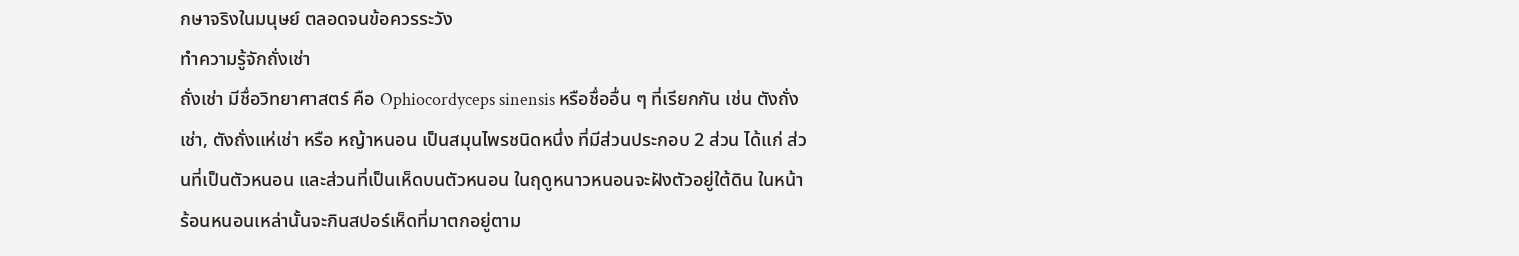กษาจริงในมนุษย์ ตลอดจนข้อควรระวัง
ทำความรู้จักถั่งเช่า
ถั่งเช่า มีชื่อวิทยาศาสตร์ คือ Ophiocordyceps sinensis หรือชื่ออื่น ๆ ที่เรียกกัน เช่น ตังถั่งเช่า, ตังถั่งแห่เช่า หรือ หญ้าหนอน เป็นสมุนไพรชนิดหนึ่ง ที่มีส่วนประกอบ 2 ส่วน ได้แก่ ส่วนที่เป็นตัวหนอน และส่วนที่เป็นเห็ดบนตัวหนอน ในฤดูหนาวหนอนจะฝังตัวอยู่ใต้ดิน ในหน้าร้อนหนอนเหล่านั้นจะกินสปอร์เห็ดที่มาตกอยู่ตาม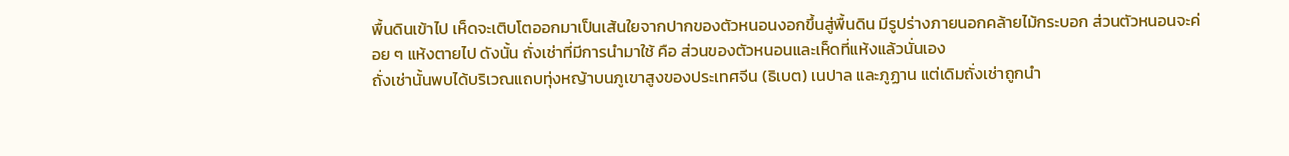พื้นดินเข้าไป เห็ดจะเติบโตออกมาเป็นเส้นใยจากปากของตัวหนอนงอกขึ้นสู่พื้นดิน มีรูปร่างภายนอกคล้ายไม้กระบอก ส่วนตัวหนอนจะค่อย ๆ แห้งตายไป ดังนั้น ถั่งเช่าที่มีการนำมาใช้ คือ ส่วนของตัวหนอนและเห็ดที่แห้งแล้วนั่นเอง
ถั่งเช่านั้นพบได้บริเวณแถบทุ่งหญ้าบนภูเขาสูงของประเทศจีน (ธิเบต) เนปาล และภูฏาน แต่เดิมถั่งเช่าถูกนำ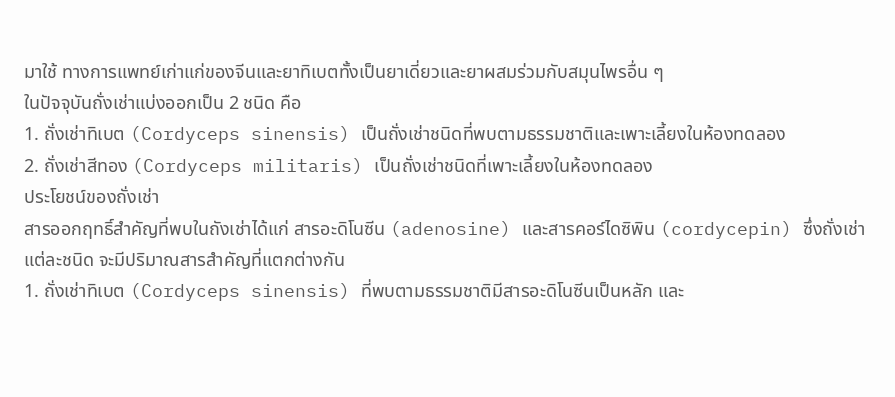มาใช้ ทางการแพทย์เก่าแก่ของจีนและยาทิเบตทั้งเป็นยาเดี่ยวและยาผสมร่วมกับสมุนไพรอื่น ๆ
ในปัจจุบันถั่งเช่าแบ่งออกเป็น 2 ชนิด คือ
1. ถั่งเช่าทิเบต (Cordyceps sinensis) เป็นถั่งเช่าชนิดที่พบตามธรรมชาติและเพาะเลี้ยงในห้องทดลอง
2. ถั่งเช่าสีทอง (Cordyceps militaris) เป็นถั่งเช่าชนิดที่เพาะเลี้ยงในห้องทดลอง
ประโยชน์ของถั่งเช่า
สารออกฤทธิ์สำคัญที่พบในถังเช่าได้แก่ สารอะดิโนซีน (adenosine) และสารคอร์ไดซิพิน (cordycepin) ซึ่งถั่งเช่าแต่ละชนิด จะมีปริมาณสารสำคัญที่แตกต่างกัน
1. ถั่งเช่าทิเบต (Cordyceps sinensis) ที่พบตามธรรมชาติมีสารอะดิโนซีนเป็นหลัก และ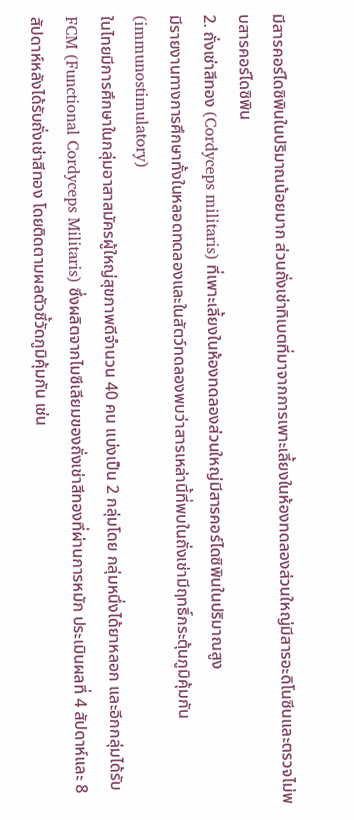มีสารคอร์ไดซิพินในปริมาณน้อยมาก ส่วนถั่งเช่าทิเบตที่มาจากการเพาะเลี้ยงในห้องทดลองส่วนใหญ่มีสารอะดิโนซีนและตรวจไม่พบสารคอร์ไดซิพิน
2. ถั่งเช่าสีทอง (Cordyceps militaris) ที่เพาะเลี้ยงในห้องทดลองส่วนใหญ่มีสารคอร์ไดซิพินในปริมาณสูง
มีรายงานทางการศึกษาทั้งในหลอดทดลองและในสัตว์ทดลองพบว่าสารเหล่านี้ที่พบในถั่งเช่ามีฤทธิ์กระตุ้นภูมิคุ้มกัน (immunostimulatory)
ในไทยมีการศึกษาในกลุ่มอาสาสมัครผู้ใหญ่สุขภาพดีจำนวน 40 คน แบ่งเป็น 2 กลุ่มโดย กลุ่มหนึ่งได้ยาหลอก และอีกกลุ่มได้รับ FCM (Functional Cordyceps Militaris) ซึ่งผลิตจากไมซีเลียมของถั่งเช่าสีทองที่ผ่านการหมัก ประเมินผลที่ 4 สัปดาห์และ 8 สัปดาห์หลังได้รับถั่งเช่าสีทอง โดยติดตามผลตัวชี้วัดภูมิคุ้มกัน เช่น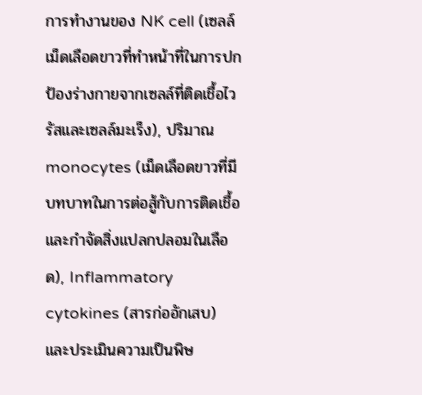การทำงานของ NK cell (เซลล์เม็ดเลือดขาวที่ทำหน้าที่ในการปกป้องร่างกายจากเซลล์ที่ติดเชื้อไวรัสและเซลล์มะเร็ง), ปริมาณ monocytes (เม็ดเลือดขาวที่มีบทบาทในการต่อสู้กับการติดเชื้อและกำจัดสิ่งแปลกปลอมในเลือด), Inflammatory cytokines (สารก่ออักเสบ) และประเมินความเป็นพิษ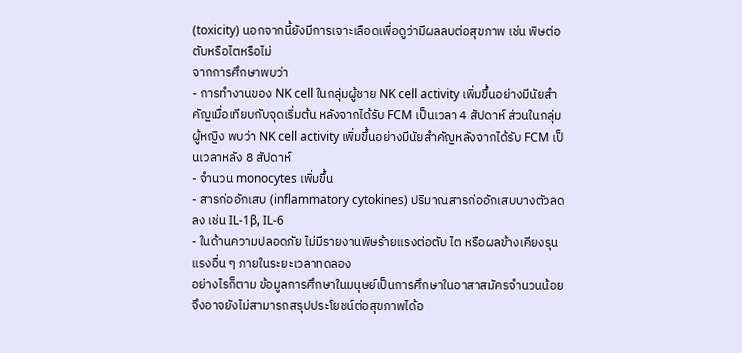(toxicity) นอกจากนี้ยังมีการเจาะเลือดเพื่อดูว่ามีผลลบต่อสุขภาพ เช่น พิษต่อตับหรือไตหรือไม่
จากการศึกษาพบว่า
- การทำงานของ NK cell ในกลุ่มผู้ชาย NK cell activity เพิ่มขึ้นอย่างมีนัยสำคัญเมื่อเทียบกับจุดเริ่มต้น หลังจากได้รับ FCM เป็นเวลา 4 สัปดาห์ ส่วนในกลุ่มผู้หญิง พบว่า NK cell activity เพิ่มขึ้นอย่างมีนัยสำคัญหลังจากได้รับ FCM เป็นเวลาหลัง 8 สัปดาห์
- จำนวน monocytes เพิ่มขึ้น
- สารก่ออักเสบ (inflammatory cytokines) ปริมาณสารก่ออักเสบบางตัวลดลง เช่น IL-1β, IL-6
- ในด้านความปลอดภัย ไม่มีรายงานพิษร้ายแรงต่อตับ ไต หรือผลข้างเคียงรุนแรงอื่น ๆ ภายในระยะเวลาทดลอง
อย่างไรก็ตาม ข้อมูลการศึกษาในมนุษย์เป็นการศึกษาในอาสาสมัครจำนวนน้อย จึงอาจยังไม่สามารถสรุปประโยชน์ต่อสุขภาพได้อ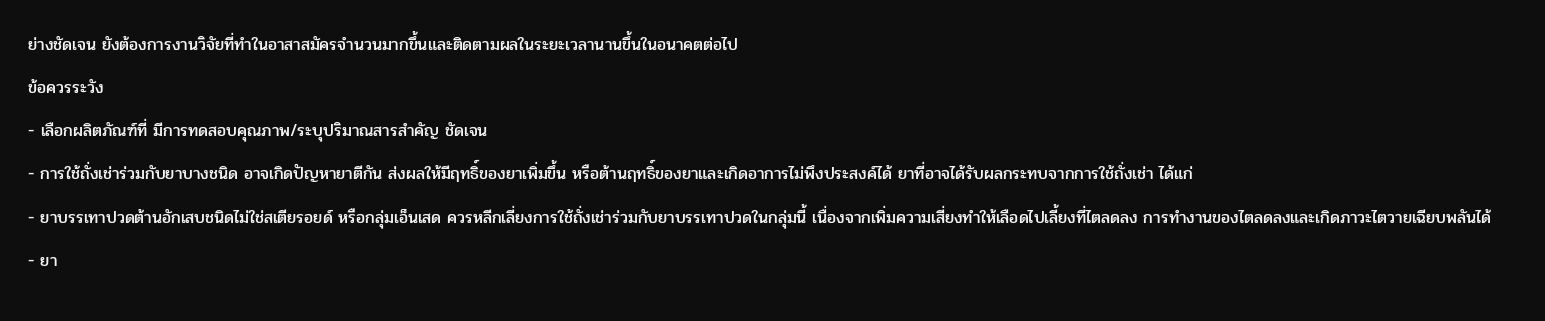ย่างชัดเจน ยังต้องการงานวิจัยที่ทำในอาสาสมัครจำนวนมากขึ้นและติดตามผลในระยะเวลานานขึ้นในอนาคตต่อไป
ข้อควรระวัง
- เลือกผลิตภัณฑ์ที่ มีการทดสอบคุณภาพ/ระบุปริมาณสารสำคัญ ชัดเจน
- การใช้ถั่งเช่าร่วมกับยาบางชนิด อาจเกิดปัญหายาตีกัน ส่งผลให้มีฤทธิ์ของยาเพิ่มขึ้น หรือต้านฤทธิ์ของยาและเกิดอาการไม่พึงประสงค์ได้ ยาที่อาจได้รับผลกระทบจากการใช้ถั่งเช่า ได้แก่
- ยาบรรเทาปวดต้านอักเสบชนิดไม่ใช่สเตียรอยด์ หรือกลุ่มเอ็นเสด ควรหลีกเลี่ยงการใช้ถั่งเช่าร่วมกับยาบรรเทาปวดในกลุ่มนี้ เนื่องจากเพิ่มความเสี่ยงทำให้เลือดไปเลี้ยงที่ไตลดลง การทำงานของไตลดลงและเกิดภาวะไตวายเฉียบพลันได้
- ยา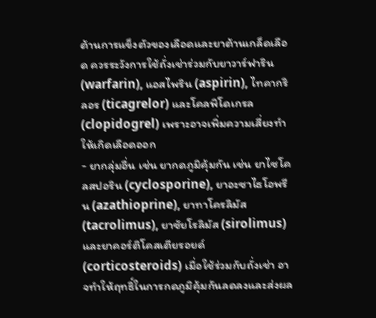ต้านการแข็งตัวของเลือดและยาต้านเกล็ดเลือด ควรระวังการใช้ถั่งเช่าร่วมกับยาวาร์ฟาริน (warfarin), แอสไพริน (aspirin), ไทคากริลอร (ticagrelor) และโคลพิโดเกรล (clopidogrel) เพราะอาจเพิ่มความเสี่ยงทำให้เกิดเลือดออก
- ยากลุ่มอื่น เช่น ยากดภูมิคุ้มกัน เช่น ยาไซโคลสปอริน (cyclosporine), ยาอะซาไธโอพรีน (azathioprine), ยาทาโครลิมัส (tacrolimus), ยาซัยโรลิมัส (sirolimus) และยาคอร์ติโคสเตียรอยด์ (corticosteroids) เมื่อใช้ร่วมกับถั่งเช่า อาจทำให้ฤทธิ์ในการกดภูมิคุ้มกันลดลงและส่งผล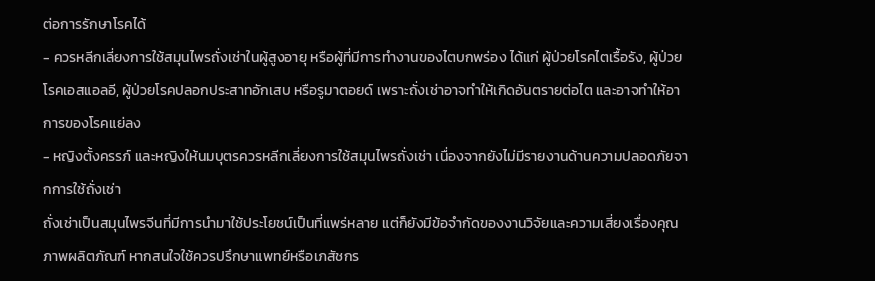ต่อการรักษาโรคได้
- ควรหลีกเลี่ยงการใช้สมุนไพรถั่งเช่าในผู้สูงอายุ หรือผู้ที่มีการทำงานของไตบกพร่อง ได้แก่ ผู้ป่วยโรคไตเรื้อรัง, ผู้ป่วยโรคเอสแอลอี, ผู้ป่วยโรคปลอกประสาทอักเสบ หรือรูมาตอยด์ เพราะถั่งเช่าอาจทำให้เกิดอันตรายต่อไต และอาจทำให้อาการของโรคแย่ลง
- หญิงตั้งครรภ์ และหญิงให้นมบุตรควรหลีกเลี่ยงการใช้สมุนไพรถั่งเช่า เนื่องจากยังไม่มีรายงานด้านความปลอดภัยจากการใช้ถั่งเช่า
ถั่งเช่าเป็นสมุนไพรจีนที่มีการนำมาใช้ประโยชน์เป็นที่แพร่หลาย แต่ก็ยังมีข้อจำกัดของงานวิจัยและความเสี่ยงเรื่องคุณภาพผลิตภัณฑ์ หากสนใจใช้ควรปรึกษาแพทย์หรือเภสัชกร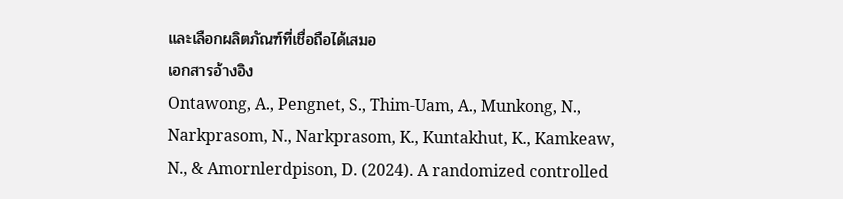และเลือกผลิตภัณฑ์ที่เชื่อถือได้เสมอ
เอกสารอ้างอิง
Ontawong, A., Pengnet, S., Thim-Uam, A., Munkong, N., Narkprasom, N., Narkprasom, K., Kuntakhut, K., Kamkeaw, N., & Amornlerdpison, D. (2024). A randomized controlled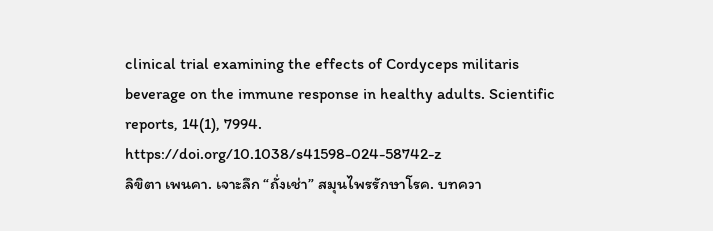clinical trial examining the effects of Cordyceps militaris beverage on the immune response in healthy adults. Scientific reports, 14(1), 7994. https://doi.org/10.1038/s41598-024-58742-z
ลิขิตา เพนคา. เจาะลึก “ถั่งเช่า” สมุนไพรรักษาโรค. บทควา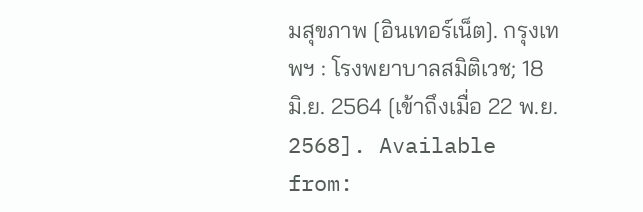มสุขภาพ [อินเทอร์เน็ต]. กรุงเทพฯ : โรงพยาบาลสมิติเวช; 18 มิ.ย. 2564 [เข้าถึงเมื่อ 22 พ.ย. 2568]. Available from: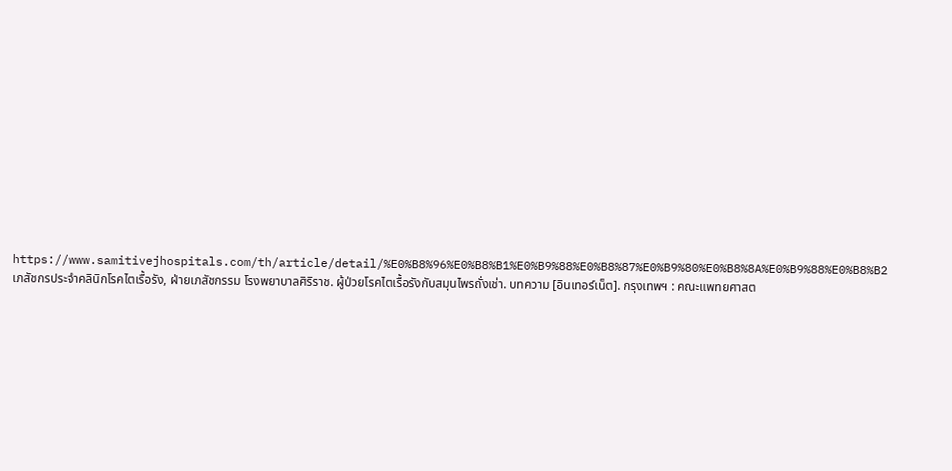https://www.samitivejhospitals.com/th/article/detail/%E0%B8%96%E0%B8%B1%E0%B9%88%E0%B8%87%E0%B9%80%E0%B8%8A%E0%B9%88%E0%B8%B2
เภสัชกรประจำคลินิกโรคไตเรื้อรัง, ฝ่ายเภสัชกรรม โรงพยาบาลศิริราช. ผู้ป่วยโรคไตเรื้อรังกับสมุนไพรถั่งเช่า. บทความ [อินเทอร์เน็ต]. กรุงเทพฯ : คณะแพทยศาสต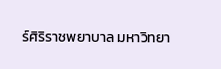ร์ศิริราชพยาบาล มหาวิทยา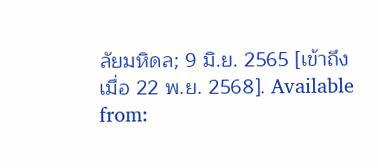ลัยมหิดล; 9 มิ.ย. 2565 [เข้าถึงเมื่อ 22 พ.ย. 2568]. Available from: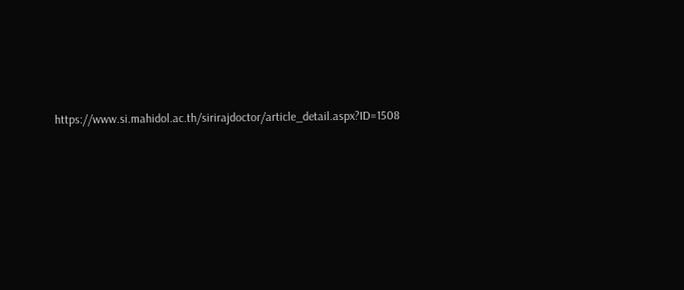https://www.si.mahidol.ac.th/sirirajdoctor/article_detail.aspx?ID=1508